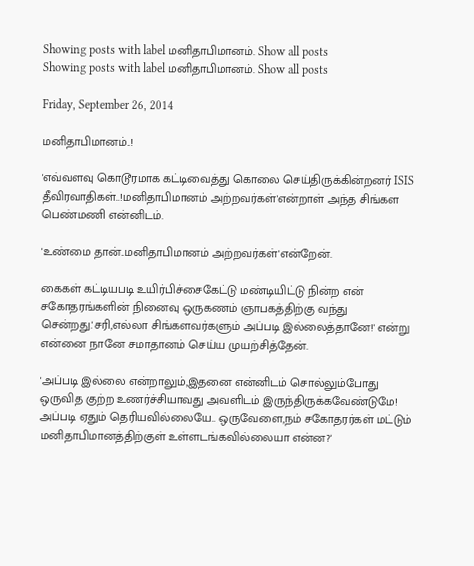Showing posts with label மனிதாபிமானம். Show all posts
Showing posts with label மனிதாபிமானம். Show all posts

Friday, September 26, 2014

மனிதாபிமானம்..!

'எவ்வளவு கொடூரமாக கட்டிவைத்து கொலை செய்திருக்கின்றனர் ISIS தீவிரவாதிகள்..!மனிதாபிமானம் அற்றவர்கள்'என்றாள் அந்த சிங்கள பெண்மணி என்னிடம்.

'உண்மை தான்..மனிதாபிமானம் அற்றவர்கள்'என்றேன்.

கைகள் கட்டியபடி உயிர்பிச்சைகேட்டு மண்டியிட்டு நின்ற என் சகோதரங்களின் நினைவு ஒருகணம் ஞாபகத்திற்கு வந்து சென்றது.'சரி,எல்லா சிங்களவர்களும் அப்படி இல்லைத்தானே!' என்று என்னை நானே சமாதானம் செய்ய முயற்சித்தேன்.

'அப்படி இல்லை என்றாலும்,இதனை என்னிடம் சொல்லும்போது ஒருவித குற்ற உணர்ச்சியாவது அவளிடம் இருந்திருக்கவேண்டுமே! அப்படி ஏதும் தெரியவில்லையே.. ஒருவேளை,நம் சகோதரர்கள் மட்டும் மனிதாபிமானத்திற்குள் உள்ளடங்கவில்லையா என்ன?'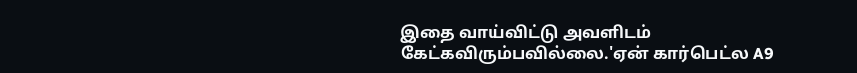இதை வாய்விட்டு அவளிடம் கேட்கவிரும்பவில்லை.'ஏன் கார்பெட்ல A9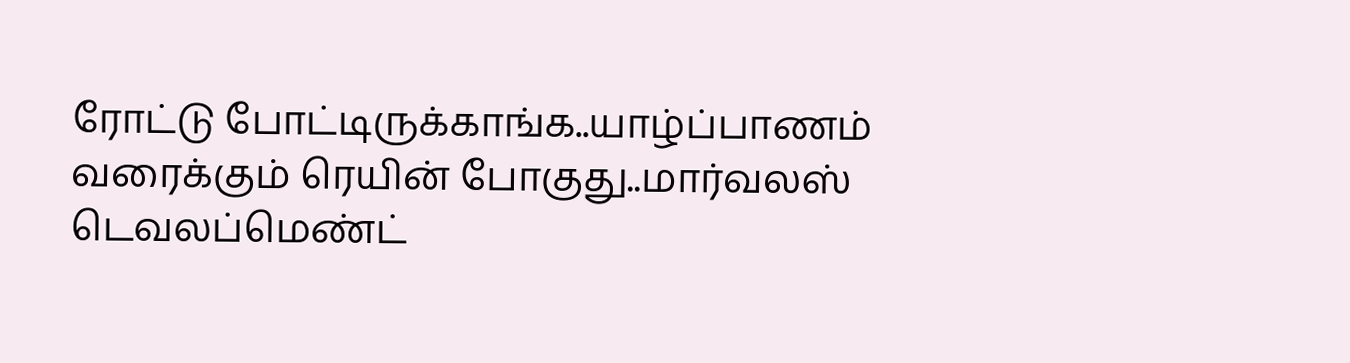ரோட்டு போட்டிருக்காங்க..யாழ்ப்பாணம் வரைக்கும் ரெயின் போகுது..மார்வலஸ் டெவலப்மெண்ட்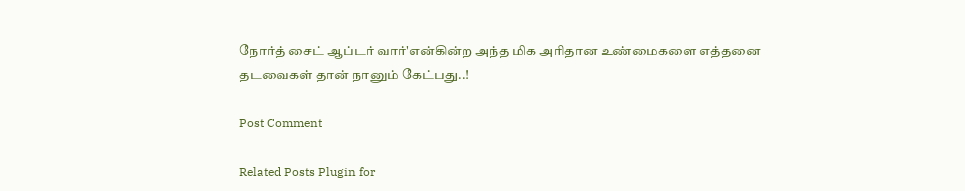நோர்த் சைட் ஆப்டர் வார்'என்கின்ற அந்த மிக அரிதான உண்மைகளை எத்தனை தடவைகள் தான் நானும் கேட்பது..!

Post Comment

Related Posts Plugin for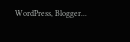WordPress, Blogger...